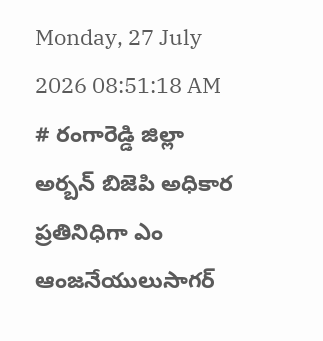Monday, 27 July 2026 08:51:18 AM
# రంగారెడ్డి జిల్లా అర్బన్ బిజెపి అధికార ప్రతినిధిగా ఎం ఆంజనేయులుసాగర్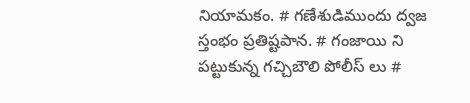నియామకం. # గణేశుడిముందు ద్వజ స్తంభం ప్రతిష్టపాన. # గంజాయి ని పట్టుకున్న గచ్చిబౌలి పోలీస్ లు #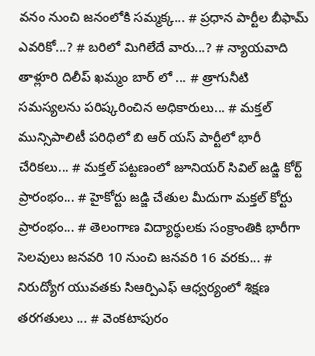వనం నుంచి జనంలోకి సమ్మక్క... # ప్రధాన పార్టీల బీఫామ్ ఎవరికో...? # బరిలో మిగిలేదే వారు...? # న్యాయవాది తాళ్లూరి దిలీప్ ఖమ్మం బార్ లో ... # త్రాగునీటి సమస్యలను పరిష్కరించిన అధికారులు... # మక్తల్ మున్సిపాలిటీ పరిధిలో బి ఆర్ యస్ పార్టీలో భారీ చేరికలు... # మక్తల్ పట్టణంలో జూనియర్ సివిల్ జడ్జి కోర్ట్ ప్రారంభం... # హైకోర్టు జడ్జి చేతుల మీదుగా మక్తల్ కోర్టు ప్రారంభం... # తెలంగాణ విద్యార్ధులకు సంక్రాంతికి భారీగా సెలవులు జనవరి 10 నుంచి జనవరి 16 వరకు... # నిరుద్యోగ యువతకు సిఆర్పిఎఫ్ ఆధ్వర్యంలో శిక్షణ తరగతులు ... # వెంకటాపురం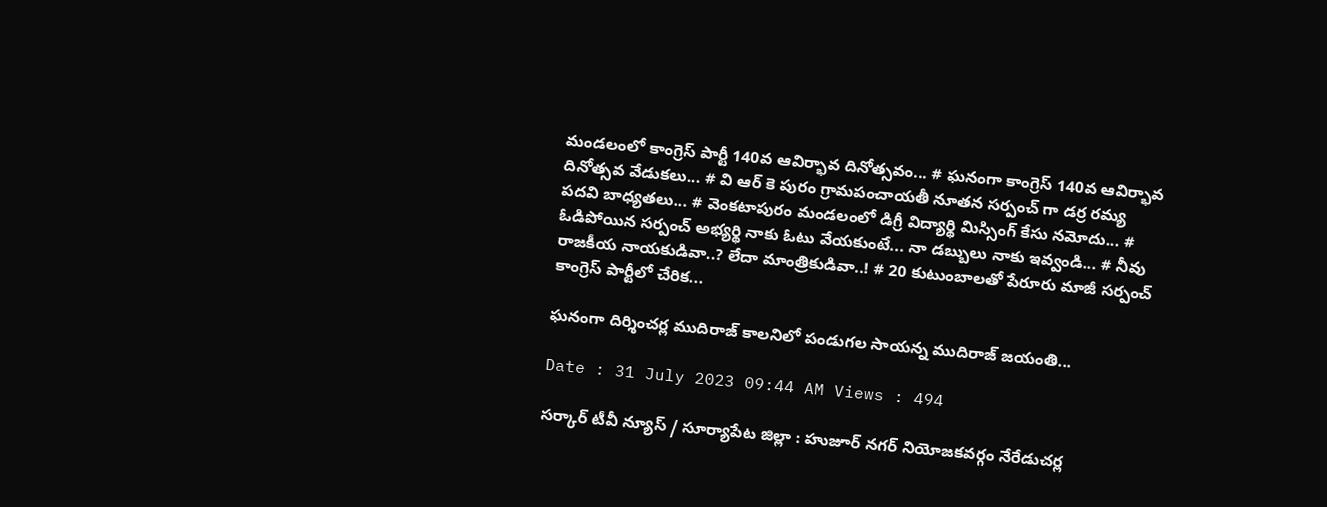మండలంలో కాంగ్రెస్ పార్టీ 140వ ఆవిర్భావ దినోత్సవం... # ఘనంగా కాంగ్రెస్ 140వ ఆవిర్భావ దినోత్సవ వేడుకలు... # వి ఆర్ కె పురం గ్రామపంచాయతీ నూతన సర్పంచ్ గా డర్ర రమ్య పదవి బాధ్యతలు... # వెంకటాపురం మండలంలో డిగ్రీ విద్యార్థి మిస్సింగ్ కేసు నమోదు... # ఓడిపోయిన సర్పంచ్ అభ్యర్థి నాకు ఓటు వేయకుంటే... నా డబ్బులు నాకు ఇవ్వండి... # నీవు రాజకీయ నాయకుడివా..? లేదా మాంత్రికుడివా..! # 20 కుటుంబాలతో పేరూరు మాజీ సర్పంచ్ కాంగ్రెస్ పార్టీలో చేరిక...

ఘనంగా దిర్శించర్ల ముదిరాజ్ కాలనిలో పండుగల సాయన్న ముదిరాజ్ జయంతి...

Date : 31 July 2023 09:44 AM Views : 494

సర్కార్ టీవీ న్యూస్ / సూర్యాపేట జిల్లా : హుజూర్ నగర్ నియోజకవర్గం నేరేడుచర్ల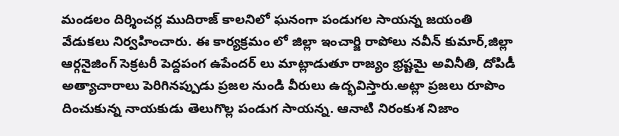మండలం దిర్శించర్ల ముదిరాజ్ కాలనిలో ఘనంగా పండుగల సాయన్న జయంతి వేడుకలు నిర్వహించారు. ఈ కార్యక్రమం లో జిల్లా ఇంచార్జి రాపోలు నవీన్ కుమార్,జిల్లా ఆర్గనైజింగ్ సెక్రటరీ పెద్దపంగ ఉపేందర్ లు మాట్లాడుతూ రాజ్యం భ్రష్టమై అవినీతి, దోపిడీ అత్యాచారాలు పెరిగినప్పుడు ప్రజల నుండి వీరులు ఉద్భవిస్తారు.అట్లా ప్రజలు రూపొం దించుకున్న నాయకుడు తెలుగొల్ల పండుగ సాయన్న. ఆనాటి నిరంకుశ నిజాం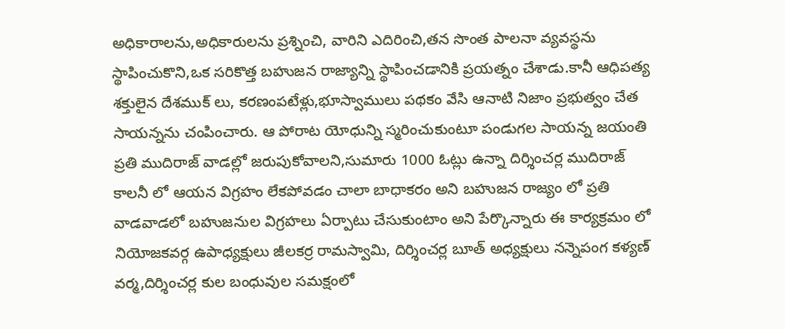అధికారాలను,అధికారులను ప్రశ్నించి, వారిని ఎదిరించి,తన సొంత పాలనా వ్యవస్థను స్థాపించుకొని,ఒక సరికొత్త బహుజన రాజ్యాన్ని స్థాపించడానికి ప్రయత్నం చేశాడు.కానీ ఆధిపత్య శక్తులైన దేశముక్ లు, కరణంపటేళ్లు,భూస్వాములు పథకం వేసి ఆనాటి నిజాం ప్రభుత్వం చేత సాయన్నను చంపించారు. ఆ పోరాట యోధున్ని స్మరించుకుంటూ పండుగల సాయన్న జయంతి ప్రతి ముదిరాజ్ వాడల్లో జరుపుకోవాలని,సుమారు 1000 ఓట్లు ఉన్నా దిర్శించర్ల ముదిరాజ్ కాలనీ లో ఆయన విగ్రహం లేకపోవడం చాలా బాధాకరం అని బహుజన రాజ్యం లో ప్రతి వాడవాడలో బహుజనుల విగ్రహలు ఏర్పాటు చేసుకుంటాం అని పేర్కొన్నారు ఈ కార్యక్రమం లో నియోజకవర్గ ఉపాధ్యక్షులు జీలకర్ర రామస్వామి, దిర్శించర్ల బూత్ అధ్యక్షులు నన్నెపంగ కళ్యణ్ వర్మ,దిర్శించర్ల కుల బంధువుల సమక్షంలో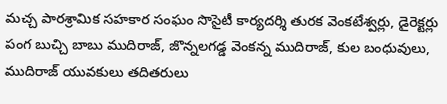మచ్చ పారశ్రామిక సహకార సంఘం సొసైటీ కార్యదర్శి తురక వెంకటేశ్వర్లు, డైరెక్టర్లు పంగ బుచ్చి బాబు ముదిరాజ్, జొన్నలగడ్డ వెంకన్న ముదిరాజ్, కుల బంధువులు, ముదిరాజ్ యువకులు తదితరులు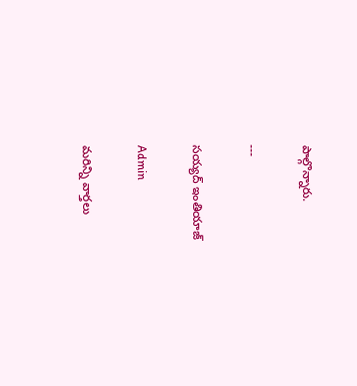పాల్గొన్నారు.

---

సయ్యద్ ఇంతియాజ్

Admin

మరిన్ని వార్తలు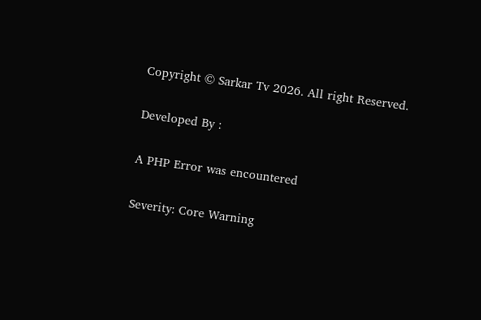Copyright © Sarkar Tv 2026. All right Reserved.

Developed By :

A PHP Error was encountered

Severity: Core Warning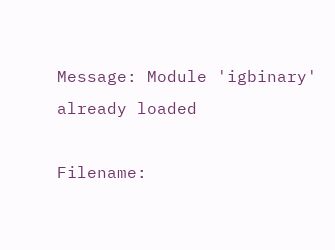Message: Module 'igbinary' already loaded

Filename: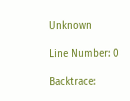Unknown

Line Number: 0

Backtrace: